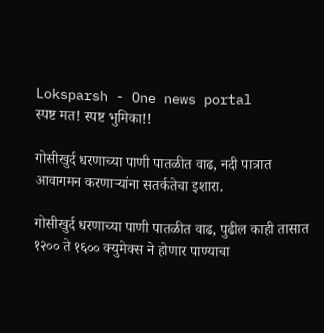Loksparsh - One news portal
स्पष्ट मत! स्पष्ट भुमिका!!

गोसीखुर्द धरणाच्या पाणी पातळीत वाढ, नदी पात्रात आवागमन करणाऱ्यांना सतर्कतेचा इशारा.

गोसीखुर्द धरणाच्या पाणी पातळीत वाढ, पुढील काही तासात १२०० ते १६०० क्युमेक्स ने होणार पाण्याचा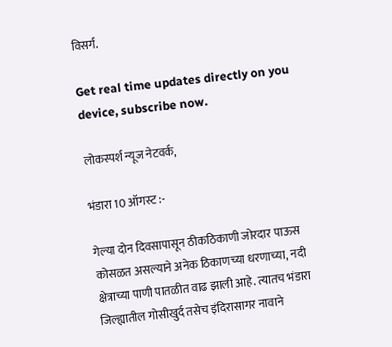विसर्ग.

Get real time updates directly on you device, subscribe now.

लोकस्पर्श न्यूज नेटवर्क,

भंडारा 10 ऑगस्ट :-

गेल्या दोन दिवसापासून ठीकठिकाणी जोरदार पाऊस कोसळत असल्याने अनेक ठिकाणच्या धरणाच्या, नदी क्षेत्राच्या पाणी पातळीत वाढ झाली आहे. त्यातच भंडारा जिल्ह्यातील गोसीखुर्द तसेच इंदिरासागर नावाने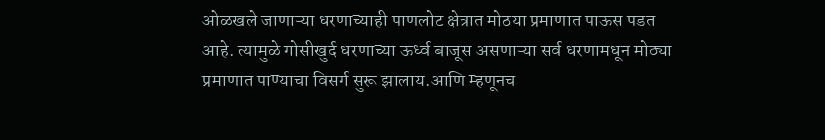ओळखले जाणाऱ्या धरणाच्याही पाणलोट क्षेत्रात मोठया प्रमाणात पाऊस पडत आहे. त्यामुळे गोसीखुर्द धरणाच्या ऊर्ध्व बाजूस असणाऱ्या सर्व धरणामधून मोठ्या प्रमाणात पाण्याचा विसर्ग सुरू झालाय.आणि म्हणूनच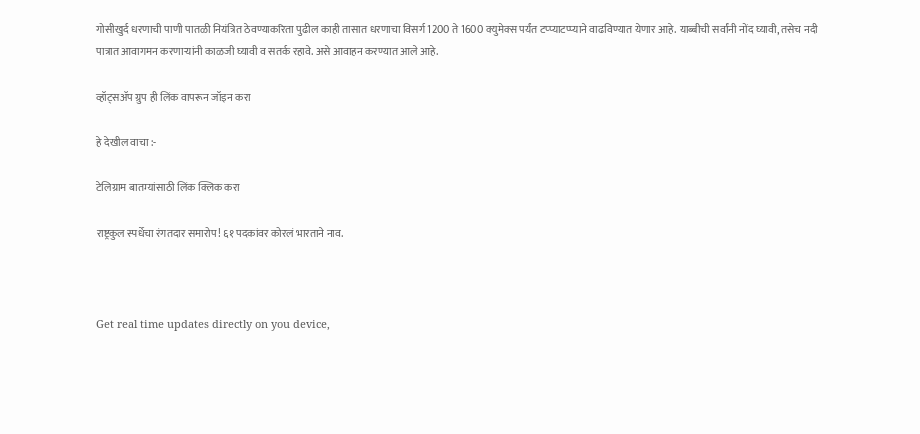गोसीखुर्द धरणाची पाणी पातळी नियंत्रित ठेवण्याकरिता पुढील काही तासात धरणाचा विसर्ग 1200 ते 1600 क्युमेक्स पर्यंत टप्प्याटप्प्याने वाढविण्यात येणार आहे. याब्बीची सर्वांनी नोंद घ्यावी, तसेच नदी पात्रात आवागमन करणाऱ्यांनी काळजी घ्यावी व सतर्क रहावे. असे आवाहन करण्यात आले आहे.

व्हॉट्सॲप ग्रुप ही लिंक वापरून जॉइन करा

हे देखील वाचा :-

टेलिग्राम बातम्यांसाठी लिंक क्लिक करा

राष्ट्रकुल स्पर्धेचा रंगतदार समारोप! ६१ पदकांवर कोरलं भारताने नाव.



Get real time updates directly on you device,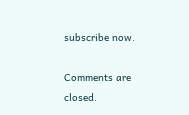subscribe now.

Comments are closed.